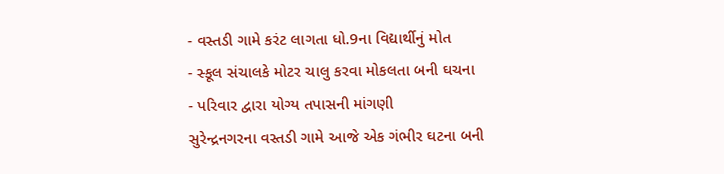- વસ્તડી ગામે કરંટ લાગતા ધો.9ના વિદ્યાર્થીનું મોત
- સ્કૂલ સંચાલકે મોટર ચાલુ કરવા મોકલતા બની ઘચના
- પરિવાર દ્વારા યોગ્ય તપાસની માંગણી
સુરેન્દ્રનગરના વસ્તડી ગામે આજે એક ગંભીર ઘટના બની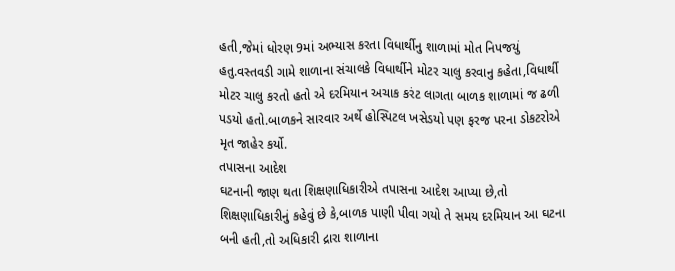હતી,જેમાં ધોરણ 9માં અભ્યાસ કરતા વિધાર્થીનુ શાળામાં મોત નિપજયું હતુ.વસ્તવડી ગામે શાળાના સંચાલકે વિધાર્થીને મોટર ચાલુ કરવાનુ કહેતા,વિધાર્થી મોટર ચાલુ કરતો હતો એ દરમિયાન અચાક કરંટ લાગતા બાળક શાળામાં જ ઢળી પડયો હતો.બાળકને સારવાર અર્થે હોસ્પિટલ ખસેડયો પણ ફરજ પરના ડોકટરોએ મૃત જાહેર કર્યો.
તપાસના આદેશ
ઘટનાની જાણ થતા શિક્ષણાધિકારીએ તપાસના આદેશ આપ્યા છે,તો શિક્ષણાધિકારીનું કહેવું છે કે,બાળક પાણી પીવા ગયો તે સમય દરમિયાન આ ઘટના બની હતી,તો અધિકારી દ્રારા શાળાના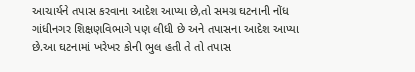આચાર્યને તપાસ કરવાના આદેશ આપ્યા છે,તો સમગ્ર ઘટનાની નોંધ ગાંધીનગર શિક્ષણવિભાગે પણ લીધી છે અને તપાસના આદેશ આપ્યા છે.આ ઘટનામાં ખરેખર કોની ભુલ હતી તે તો તપાસ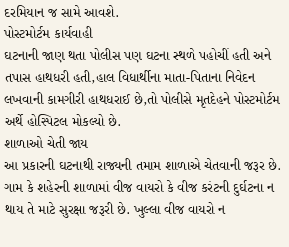દરમિયાન જ સામે આવશે.
પોસ્ટમોર્ટમ કાર્યવાહી
ઘટનાની જાણ થતા પોલીસ પણ ઘટના સ્થળે પહોચીં હતી અને તપાસ હાથધરી હતી,હાલ વિધાર્થીના માતા-પિતાના નિવેદન લખવાની કામગીરી હાથધરાઈ છે,તો પોલીસે મૃતદેહને પોસ્ટમોર્ટમ અર્થે હોસ્પિટલ મોકલ્યો છે.
શાળાઓ ચેતી જાય
આ પ્રકારની ઘટનાથી રાજ્યની તમામ શાળાએ ચેતવાની જરૂર છે. ગામ કે શહેરની શાળામાં વીજ વાયરો કે વીજ કરંટની દુર્ઘટના ન થાય તે માટે સુરક્ષા જરૂરી છે. ખુલ્લા વીજ વાયરો ન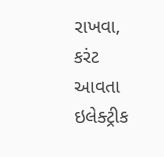રાખવા, કરંટ આવતા ઇલેક્ટ્રીક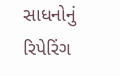સાધનોનું રિપેરિંગ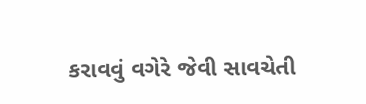કરાવવું વગેરે જેવી સાવચેતી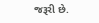જરૂરી છે.